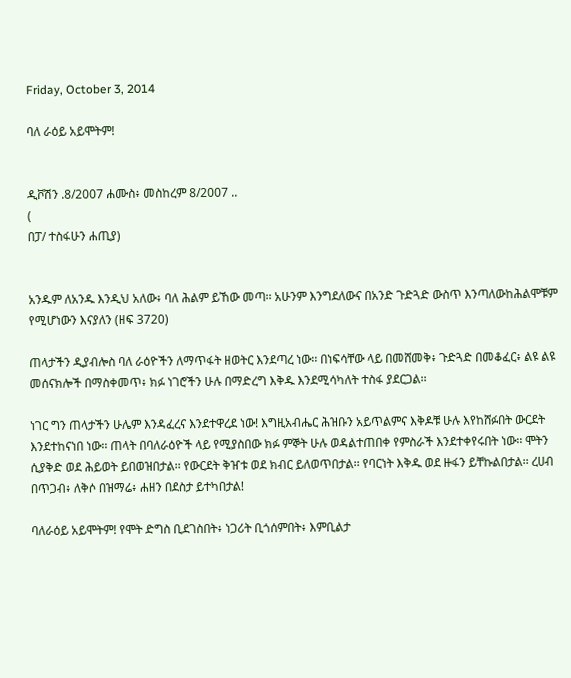Friday, October 3, 2014

ባለ ራዕይ አይሞትም!


ዲቮሽን .8/2007 ሐሙስ፥ መስከረም 8/2007 ..
(
በፓ/ ተስፋሁን ሐጢያ)


አንዱም ለአንዱ እንዲህ አለው፥ ባለ ሕልም ይኸው መጣ፡፡ አሁንም እንግደለውና በአንድ ጉድጓድ ውስጥ እንጣለውከሕልሞቹም የሚሆነውን እናያለን (ዘፍ 3720)

ጠላታችን ዲያብሎስ ባለ ራዕዮችን ለማጥፋት ዘወትር እንደጣረ ነው፡፡ በነፍሳቸው ላይ በመሸመቅ፥ ጉድጓድ በመቆፈር፥ ልዩ ልዩ መሰናክሎች በማስቀመጥ፥ ክፉ ነገሮችን ሁሉ በማድረግ እቅዱ እንደሚሳካለት ተስፋ ያደርጋል፡፡

ነገር ግን ጠላታችን ሁሌም እንዳፈረና እንደተዋረደ ነው! እግዚአብሔር ሕዝቡን አይጥልምና እቅዶቹ ሁሉ እየከሸፉበት ውርደት እንደተከናነበ ነው፡፡ ጠላት በባለራዕዮች ላይ የሚያስበው ክፉ ምኞት ሁሉ ወዳልተጠበቀ የምስራች እንደተቀየሩበት ነው፡፡ ሞትን ሲያቅድ ወደ ሕይወት ይበወዝበታል፡፡ የውርደት ቅዠቱ ወደ ክብር ይለወጥበታል፡፡ የባርነት እቅዱ ወደ ዙፋን ይቸኩልበታል፡፡ ረሀብ በጥጋብ፥ ለቅሶ በዝማሬ፥ ሐዘን በደስታ ይተካበታል!

ባለራዕይ አይሞትም! የሞት ድግስ ቢደገስበት፥ ነጋሪት ቢጎሰምበት፥ እምቢልታ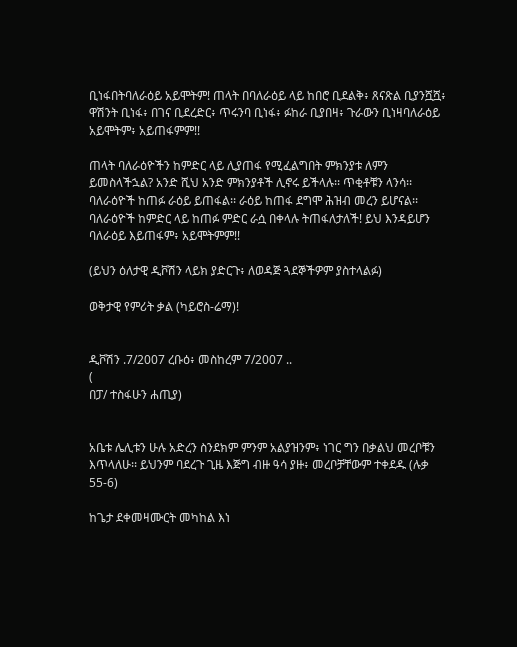ቢነፋበትባለራዕይ አይሞትም! ጠላት በባለራዕይ ላይ ከበሮ ቢደልቅ፥ ጸናጽል ቢያንሿሿ፥ ዋሽንት ቢነፋ፥ በገና ቢደረድር፥ ጥሩንባ ቢነፋ፥ ፉከራ ቢያበዛ፥ ጉራውን ቢነዛባለራዕይ አይሞትም፥ አይጠፋምም!!

ጠላት ባለራዕዮችን ከምድር ላይ ሊያጠፋ የሚፈልግበት ምክንያቱ ለምን ይመስላችኋል? አንድ ሺህ አንድ ምክንያቶች ሊኖሩ ይችላሉ፡፡ ጥቂቶቹን ላንሳ፡፡ ባለራዕዮች ከጠፉ ራዕይ ይጠፋል፡፡ ራዕይ ከጠፋ ደግሞ ሕዝብ መረን ይሆናል፡፡ ባለራዕዮች ከምድር ላይ ከጠፉ ምድር ራሷ በቀላሉ ትጠፋለታለች! ይህ እንዳይሆን ባለራዕይ እይጠፋም፥ አይሞትምም!!

(ይህን ዕለታዊ ዲቮሽን ላይክ ያድርጉ፥ ለወዳጅ ጓደኞችዎም ያስተላልፉ)

ወቅታዊ የምሪት ቃል (ካይሮስ-ሬማ)!


ዲቮሽን .7/2007 ረቡዕ፥ መስከረም 7/2007 ..
(
በፓ/ ተስፋሁን ሐጢያ)


አቤቱ ሌሊቱን ሁሉ አድረን ስንደክም ምንም አልያዝንም፥ ነገር ግን በቃልህ መረቦቹን እጥላለሁ፡፡ ይህንም ባደረጉ ጊዜ እጅግ ብዙ ዓሳ ያዙ፥ መረቦቻቸውም ተቀደዱ (ሉቃ 55-6)

ከጌታ ደቀመዛሙርት መካከል እነ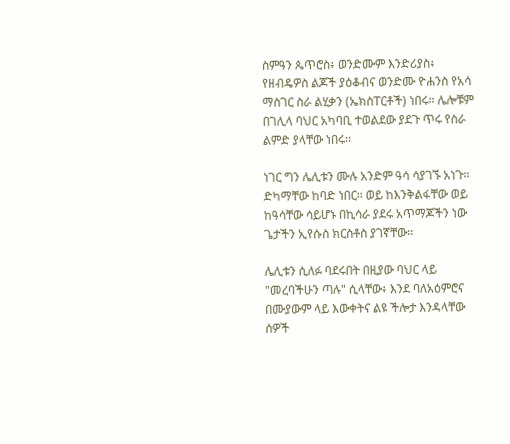ስምዓን ጴጥሮስ፥ ወንድሙም እንድሪያስ፥ የዘብዴዎስ ልጆች ያዕቆብና ወንድሙ ዮሐንስ የአሳ ማስገር ስራ ልሂቃን (ኤክስፐርቶች) ነበሩ፡፡ ሌሎቹም በገሊላ ባህር አካባቢ ተወልደው ያደጉ ጥሩ የስራ ልምድ ያላቸው ነበሩ፡፡

ነገር ግን ሌሊቱን ሙሉ አንድም ዓሳ ሳያገኙ አነጉ፡፡ ድካማቸው ከባድ ነበር፡፡ ወይ ከእንቅልፋቸው ወይ ከዓሳቸው ሳይሆኑ በኪሳራ ያደሩ አጥማጆችን ነው ጌታችን ኢየሱስ ክርስቶስ ያገኛቸው፡፡

ሌሊቱን ሲለፉ ባደሩበት በዚያው ባህር ላይ "መረባችሁን ጣሉ" ሲላቸው፥ እንደ ባለአዕምሮና በሙያውም ላይ እውቀትና ልዩ ችሎታ እንዳላቸው ሰዎች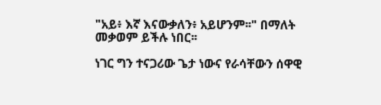"አይ፥ እኛ እናውቃለን፥ አይሆንም፡፡" በማለት መቃወም ይችሉ ነበር፡፡

ነገር ግን ተናጋሪው ጌታ ነውና የራሳቸውን ሰዋዊ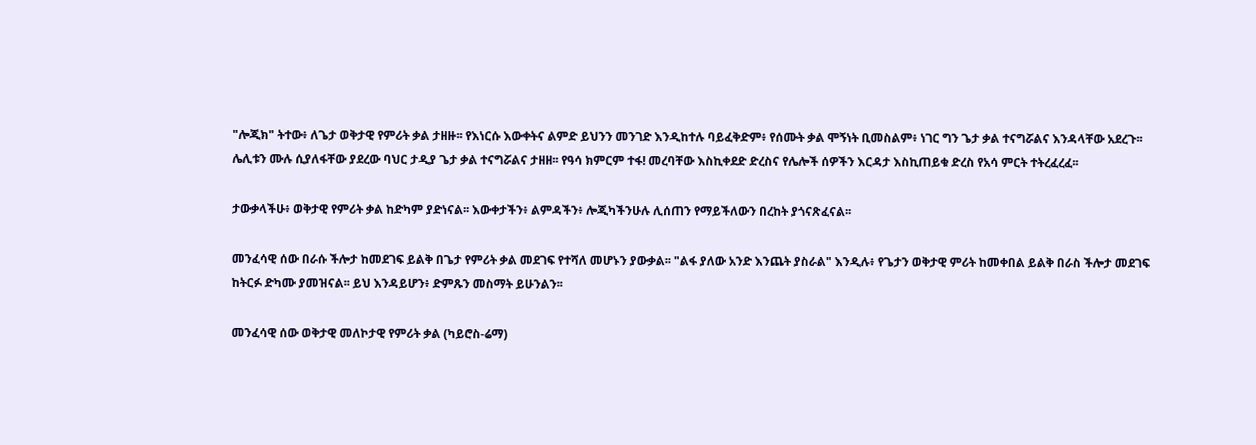"ሎጂክ" ትተው፥ ለጌታ ወቅታዊ የምሪት ቃል ታዘዙ፡፡ የእነርሱ እውቀትና ልምድ ይህንን መንገድ እንዲከተሉ ባይፈቅድም፥ የሰሙት ቃል ሞኝነት ቢመስልም፥ ነገር ግን ጌታ ቃል ተናግሯልና እንዳላቸው አደረጉ፡፡ ሌሊቱን ሙሉ ሲያለፋቸው ያደረው ባህር ታዲያ ጌታ ቃል ተናግሯልና ታዘዘ፡፡ የዓሳ ክምርም ተፋ! መረባቸው እስኪቀደድ ድረስና የሌሎች ሰዎችን እርዳታ እስኪጠይቁ ድረስ የአሳ ምርት ተትረፈረፈ፡፡

ታውቃላችሁ፥ ወቅታዊ የምሪት ቃል ከድካም ያድነናል፡፡ እውቀታችን፥ ልምዳችን፥ ሎጂካችንሁሉ ሊሰጠን የማይችለውን በረከት ያጎናጽፈናል፡፡

መንፈሳዊ ሰው በራሱ ችሎታ ከመደገፍ ይልቅ በጌታ የምሪት ቃል መደገፍ የተሻለ መሆኑን ያውቃል፡፡ "ልፋ ያለው አንድ እንጨት ያስራል" እንዲሉ፥ የጌታን ወቅታዊ ምሪት ከመቀበል ይልቅ በራስ ችሎታ መደገፍ ከትርፉ ድካሙ ያመዝናል፡፡ ይህ እንዳይሆን፥ ድምጹን መስማት ይሁንልን፡፡

መንፈሳዊ ሰው ወቅታዊ መለኮታዊ የምሪት ቃል (ካይሮስ-ሬማ)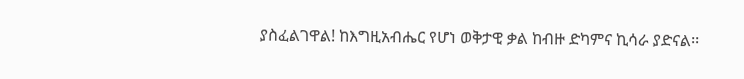ያስፈልገዋል! ከእግዚአብሔር የሆነ ወቅታዊ ቃል ከብዙ ድካምና ኪሳራ ያድናል፡፡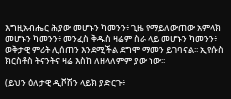እግዚአብሔር ሕያው መሆኑን ካመንን፥ ጊዜ የማይለውጠው አምላክ መሆኑን ካመንን፥ መንፈስ ቅዱስ ዛሬም ስራ ላይ መሆኑን ካመንን፥ ወቅታዊ ምሪት ሊሰጠን እንደሚችል ደግሞ ማመን ይገባናል፡፡ ኢየሱስ ክርስቶስ ትናንትና ዛሬ እስከ ለዘላለምም ያው ነው፡፡

(ይህን ዕለታዊ ዲቮሽን ላይክ ያድርጉ፥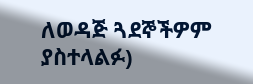ለወዳጅ ጓደኞችዎም ያስተላልፉ)